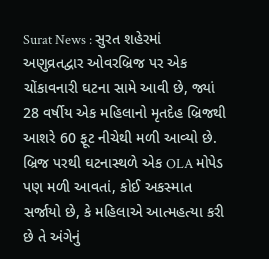Surat News : સુરત શહેરમાં અણુવ્રતદ્વાર ઓવરબ્રિજ પર એક ચોંકાવનારી ઘટના સામે આવી છે, જ્યાં 28 વર્ષીય એક મહિલાનો મૃતદેહ બ્રિજથી આશરે 60 ફૂટ નીચેથી મળી આવ્યો છે. બ્રિજ પરથી ઘટનાસ્થળે એક OLA મોપેડ પણ મળી આવતાં, કોઈ અકસ્માત સર્જાયો છે, કે મહિલાએ આત્મહત્યા કરી છે તે અંગેનું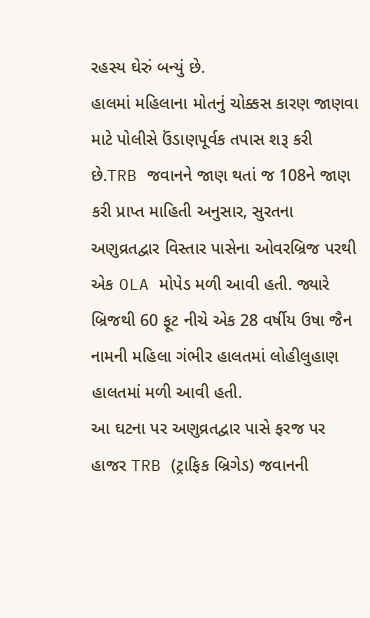રહસ્ય ઘેરું બન્યું છે.
હાલમાં મહિલાના મોતનું ચોક્કસ કારણ જાણવા માટે પોલીસે ઉંડાણપૂર્વક તપાસ શરૂ કરી છે.TRB જવાનને જાણ થતાં જ 108ને જાણ કરી પ્રાપ્ત માહિતી અનુસાર, સુરતના અણુવ્રતદ્વાર વિસ્તાર પાસેના ઓવરબ્રિજ પરથી એક OLA મોપેડ મળી આવી હતી. જ્યારે બ્રિજથી 60 ફૂટ નીચે એક 28 વર્ષીય ઉષા જૈન નામની મહિલા ગંભીર હાલતમાં લોહીલુહાણ હાલતમાં મળી આવી હતી.
આ ઘટના પર અણુવ્રતદ્વાર પાસે ફરજ પર હાજર TRB (ટ્રાફિક બ્રિગેડ) જવાનની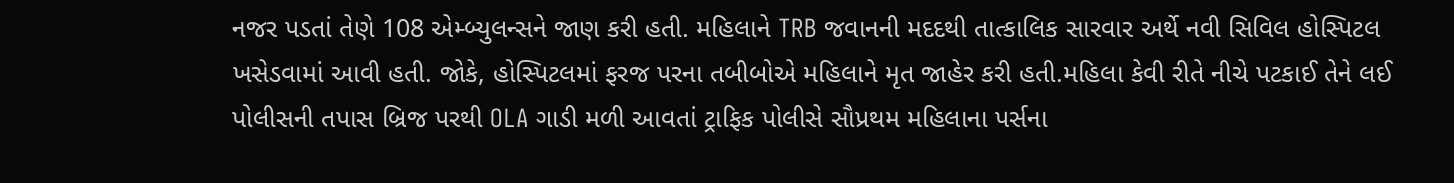નજર પડતાં તેણે 108 એમ્બ્યુલન્સને જાણ કરી હતી. મહિલાને TRB જવાનની મદદથી તાત્કાલિક સારવાર અર્થે નવી સિવિલ હોસ્પિટલ ખસેડવામાં આવી હતી. જોકે, હોસ્પિટલમાં ફરજ પરના તબીબોએ મહિલાને મૃત જાહેર કરી હતી.મહિલા કેવી રીતે નીચે પટકાઈ તેને લઈ પોલીસની તપાસ બ્રિજ પરથી OLA ગાડી મળી આવતાં ટ્રાફિક પોલીસે સૌપ્રથમ મહિલાના પર્સના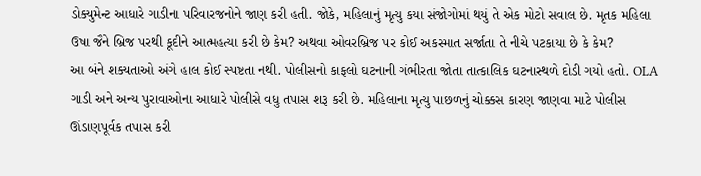ડોક્યુમેન્ટ આધારે ગાડીના પરિવારજનોને જાણ કરી હતી. જોકે, મહિલાનું મૃત્યુ કયા સંજોગોમાં થયું તે એક મોટો સવાલ છે. મૃતક મહિલા ઉષા જૈને બ્રિજ પરથી કૂદીને આત્મહત્યા કરી છે કેમ? અથવા ઓવરબ્રિજ પર કોઈ અકસ્માત સર્જાતા તે નીચે પટકાયા છે કે કેમ?
આ બંને શક્યતાઓ અંગે હાલ કોઈ સ્પષ્ટતા નથી. પોલીસનો કાફલો ઘટનાની ગંભીરતા જોતા તાત્કાલિક ઘટનાસ્થળે દોડી ગયો હતો. OLA ગાડી અને અન્ય પુરાવાઓના આધારે પોલીસે વધુ તપાસ શરૂ કરી છે. મહિલાના મૃત્યુ પાછળનું ચોક્કસ કારણ જાણવા માટે પોલીસ ઊંડાણપૂર્વક તપાસ કરી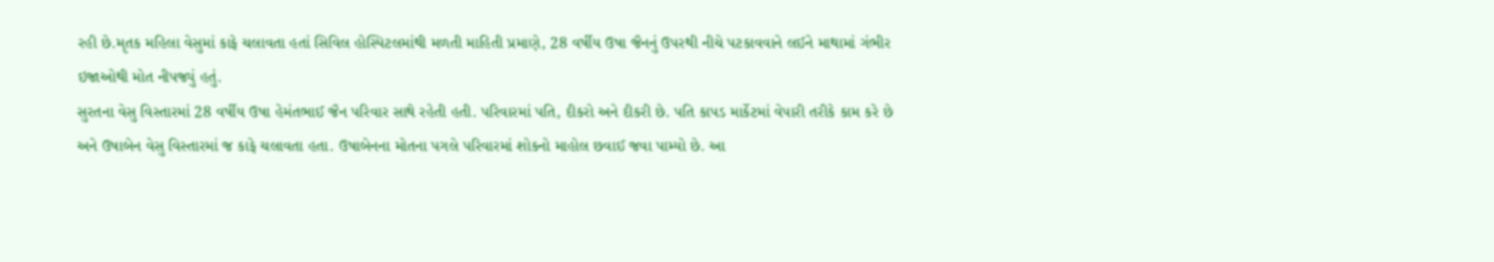રહી છે.મૃતક મહિલા વેસુમાં કાફે ચલાવતા હતાં સિવિલ હોસ્પિટલમાંથી મળતી માહિતી પ્રમાણે, 28 વર્ષીય ઉષા જૈનનું ઉપરથી નીચે પટકાવવાને લઈને માથામાં ગંભીર ઇજાઓથી મોત નીપજ્યું હતું.
સુરતના વેસુ વિસ્તારમાં 28 વર્ષીય ઉષા હેમંતભાઈ જૈન પરિવાર સાથે રહેતી હતી. પરિવારમાં પતિ, દીકરો અને દીકરી છે. પતિ કાપડ માર્કેટમાં વેપારી તરીકે કામ કરે છે અને ઉષાબેન વેસુ વિસ્તારમાં જ કાફે ચલાવતા હતા. ઉષાબેનના મોતના પગલે પરિવારમાં શોકનો માહોલ છવાઈ જવા પામ્યો છે. આ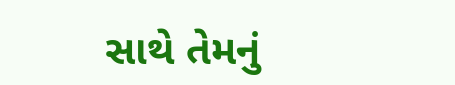સાથે તેમનું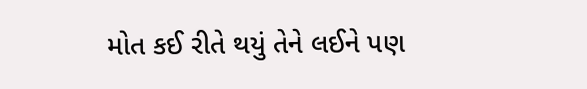મોત કઈ રીતે થયું તેને લઈને પણ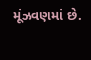મૂંઝવણમાં છે.